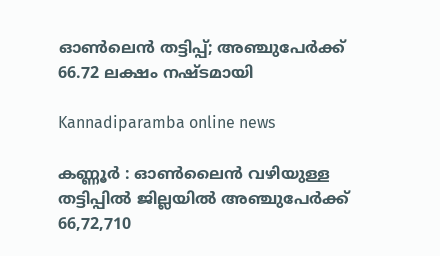ഓൺലെൻ‌ തട്ടിപ്പ്; അഞ്ചുപേർക്ക് 66.72 ലക്ഷം നഷ്ടമായി

Kannadiparamba online news

കണ്ണൂർ : ഓൺലൈൻ വഴിയുള്ള തട്ടിപ്പിൽ ജില്ലയിൽ അഞ്ചുപേർക്ക് 66,72,710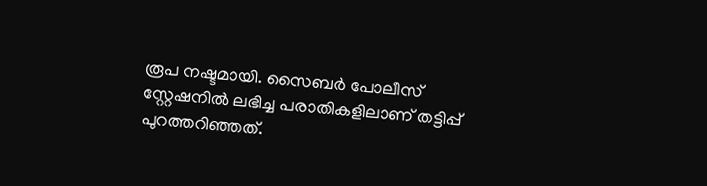രൂപ നഷ്ടമായി. സൈബർ പോലീസ് സ്റ്റേഷനിൽ ലഭിച്ച പരാതികളിലാണ് തട്ടിപ്പ് പുറത്തറിഞ്ഞത്.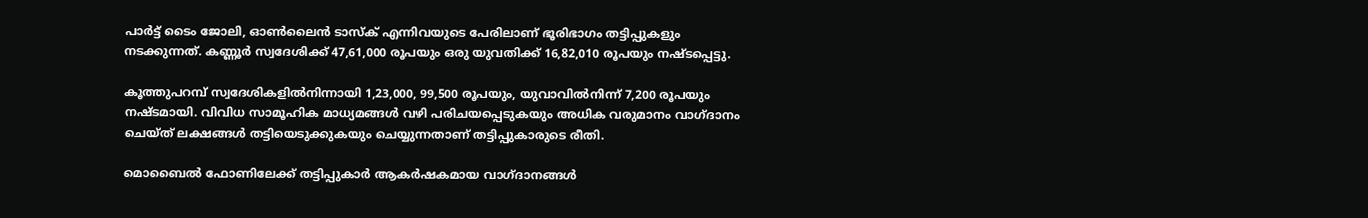പാർട്ട് ടൈം ജോലി, ഓൺലൈൻ ടാസ്ക് എന്നിവയുടെ പേരിലാണ് ഭൂരിഭാഗം തട്ടിപ്പുകളും നടക്കുന്നത്. കണ്ണൂർ സ്വദേശിക്ക് 47,61,000 രൂപയും ഒരു യുവതിക്ക് 16,82,010 രൂപയും നഷ്ടപ്പെട്ടു.

കൂത്തുപറമ്പ് സ്വദേശികളിൽനിന്നായി 1,23,000, 99,500 രൂപയും, യുവാവിൽനിന്ന് 7,200 രൂപയും നഷ്ടമായി. വിവിധ സാമൂഹിക മാധ്യമങ്ങൾ വഴി പരിചയപ്പെടുകയും അധിക വരുമാനം വാഗ്ദാനം ചെയ്ത് ലക്ഷങ്ങൾ തട്ടിയെടുക്കുകയും ചെയ്യുന്നതാണ് തട്ടിപ്പുകാരുടെ രീതി.

മൊബൈൽ ഫോണിലേക്ക് തട്ടിപ്പുകാർ ആകർഷകമായ വാഗ്ദാനങ്ങൾ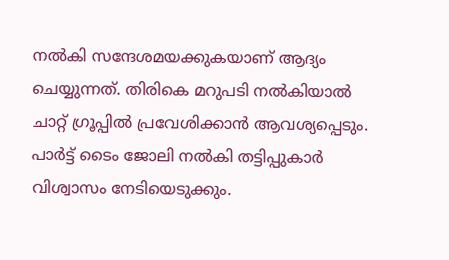നൽകി സന്ദേശമയക്കുകയാണ് ആദ്യം ചെയ്യുന്നത്. തിരികെ മറുപടി നൽകിയാൽ ചാറ്റ് ഗ്രൂപ്പിൽ പ്രവേശിക്കാൻ ആവശ്യപ്പെടും. പാർട്ട് ടൈം ജോലി നൽകി തട്ടിപ്പുകാർ വിശ്വാസം നേടിയെടുക്കും.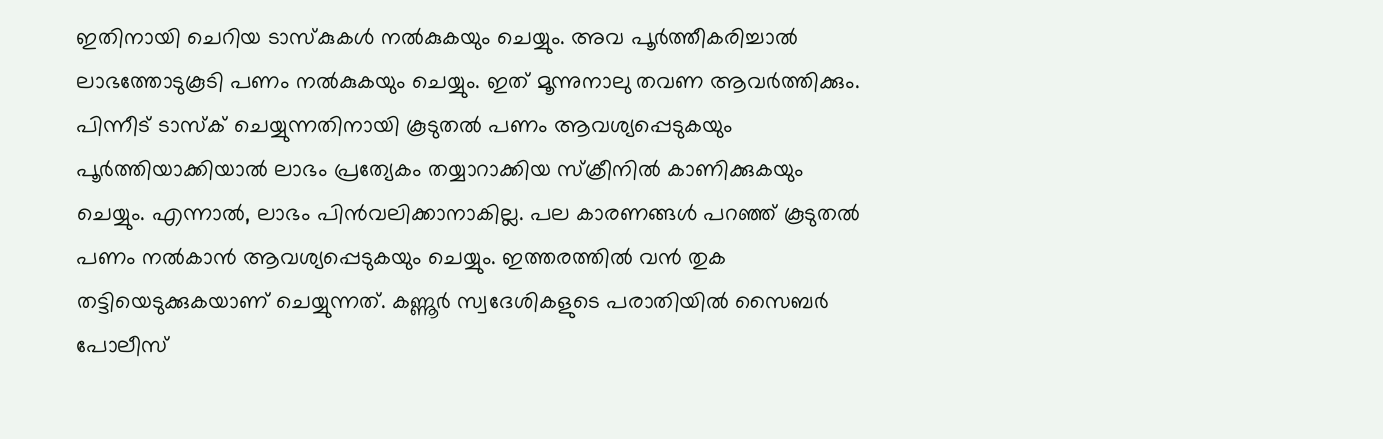ഇതിനായി ചെറിയ ടാസ്കുകൾ നൽകുകയും ചെയ്യും. അവ പൂർത്തീകരിച്ചാൽ ലാഭത്തോടുകൂടി പണം നൽകുകയും ചെയ്യും. ഇത് മൂന്നുനാലു തവണ ആവർത്തിക്കും. പിന്നീട് ടാസ്ക് ചെയ്യുന്നതിനായി കൂടുതൽ പണം ആവശ്യപ്പെടുകയും പൂർത്തിയാക്കിയാൽ ലാഭം പ്രത്യേകം തയ്യാറാക്കിയ സ്‌ക്രീനിൽ കാണിക്കുകയും ചെയ്യും. എന്നാൽ, ലാഭം പിൻവലിക്കാനാകില്ല. പല കാരണങ്ങൾ പറഞ്ഞ് കൂടുതൽ പണം നൽകാൻ ആവശ്യപ്പെടുകയും ചെയ്യും. ഇത്തരത്തിൽ വൻ തുക തട്ടിയെടുക്കുകയാണ് ചെയ്യുന്നത്. കണ്ണൂർ സ്വദേശികളുടെ പരാതിയിൽ സൈബർ പോലീസ്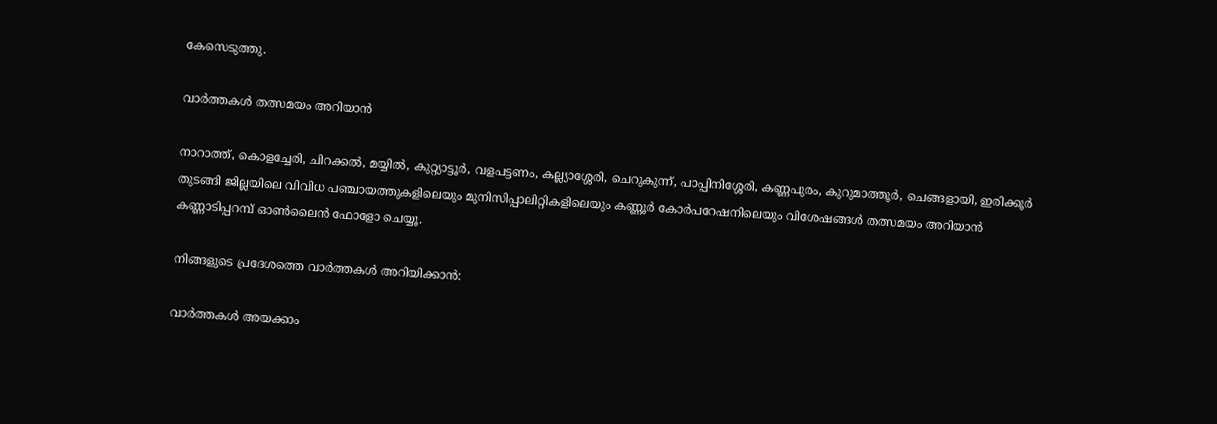കേസെടുത്തു.

വാർത്തകൾ തത്സമയം അറിയാൻ

നാറാത്ത്, കൊളച്ചേരി, ചിറക്കൽ, മയ്യിൽ, കുറ്റ്യാട്ടൂർ, വളപട്ടണം, കല്ല്യാശ്ശേരി, ചെറുകുന്ന്, പാപ്പിനിശ്ശേരി, കണ്ണപുരം, കുറുമാത്തൂർ, ചെങ്ങളായി, ഇരിക്കൂർ തുടങ്ങി ജില്ലയിലെ വിവിധ പഞ്ചായത്തുകളിലെയും മുനിസിപ്പാലിറ്റികളിലെയും കണ്ണൂർ കോർപറേഷനിലെയും വിശേഷങ്ങൾ തത്സമയം അറിയാൻ കണ്ണാടിപ്പറമ്പ് ഓൺലൈൻ ഫോളോ ചെയ്യൂ.

നിങ്ങളുടെ പ്രദേശത്തെ വാർത്തകൾ അറിയിക്കാൻ:

വാർത്തകൾ അയക്കാം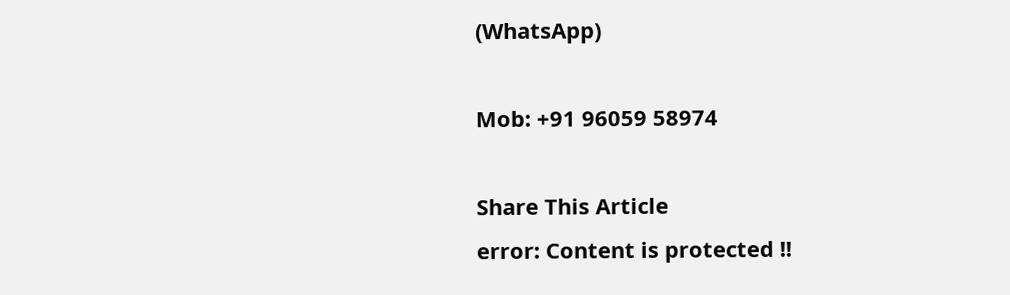(WhatsApp)

Mob: +91 96059 58974

Share This Article
error: Content is protected !!